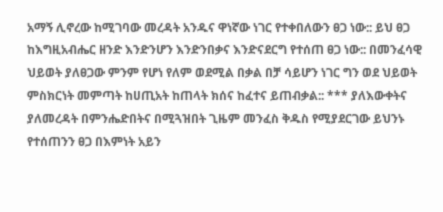አማኝ ሊኖረው ከሚገባው መረዳት አንዱና ዋነኛው ነገር የተቀበለውን ፀጋ ነው:: ይህ ፀጋ ከእግዚአብሔር ዘንድ እንድንሆን እንድንበቃና እንድናደርግ የተሰጠ ፀጋ ነው:: በመንፈሳዊ ህይወት ያለፀጋው ምንም የሆነ የለም ወደሚል በቃል በቻ ሳይሆን ነገር ግን ወደ ህይወት ምስክርነት መምጣት ከሀጢአት ከጠላት ክሰና ከፈተና ይጠብቃል:: *** ያለእውቀትና ያለመረዳት በምንሔድበትና በሚጓዝበት ጊዜም መንፈስ ቅዱስ የሚያደርገው ይህንኑ የተሰጠንን ፀጋ በእምነት አይን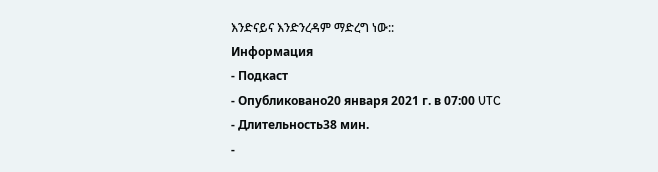እንድናይና እንድንረዳም ማድረግ ነው::
Информация
- Подкаст
- Опубликовано20 января 2021 г. в 07:00 UTC
- Длительность38 мин.
-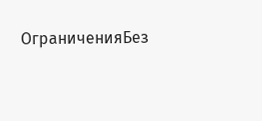ОграниченияБез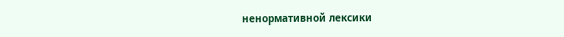ненормативной лексики